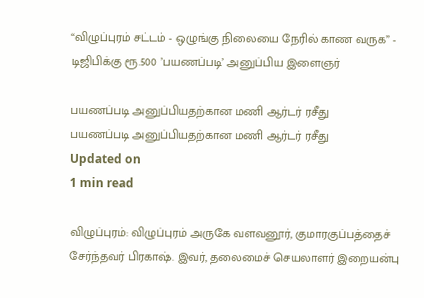“விழுப்புரம் சட்டம் - ஒழுங்கு நிலையை நேரில் காண வருக” - டிஜிபிக்கு ரூ.500 ’பயணப்படி’ அனுப்பிய இளைஞர்

பயணப்படி அனுப்பியதற்கான மணி ஆர்டர் ரசீது
பயணப்படி அனுப்பியதற்கான மணி ஆர்டர் ரசீது
Updated on
1 min read

விழுப்புரம்: விழுப்புரம் அருகே வளவனூர், குமாரகுப்பத்தைச் சேர்ந்தவர் பிரகாஷ். இவர், தலைமைச் செயலாளர் இறையன்பு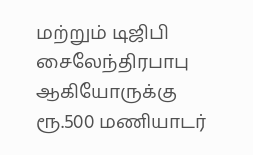மற்றும் டிஜிபி சைலேந்திரபாபு ஆகியோருக்கு ரூ.500 மணியாடர்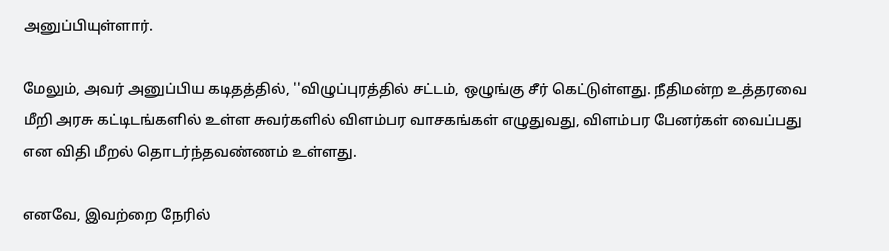அனுப்பியுள்ளார்.

மேலும், அவர் அனுப்பிய கடிதத்தில், ''விழுப்புரத்தில் சட்டம், ஒழுங்கு சீர் கெட்டுள்ளது. நீதிமன்ற உத்தரவை மீறி அரசு கட்டிடங்களில் உள்ள சுவர்களில் விளம்பர வாசகங்கள் எழுதுவது, விளம்பர பேனர்கள் வைப்பது என விதி மீறல் தொடர்ந்தவண்ணம் உள்ளது.

எனவே, இவற்றை நேரில்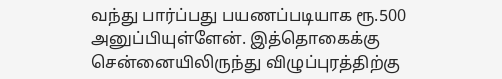வந்து பார்ப்பது பயணப்படியாக ரூ.500 அனுப்பியுள்ளேன். இத்தொகைக்கு சென்னையிலிருந்து விழுப்புரத்திற்கு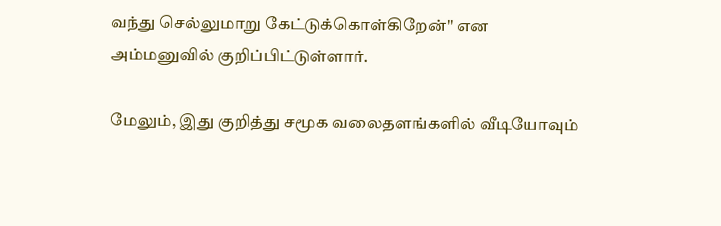வந்து செல்லுமாறு கேட்டுக்கொள்கிறேன்'' என அம்மனுவில் குறிப்பிட்டுள்ளார்.

மேலும், இது குறித்து சமூக வலைதளங்களில் வீடியோவும்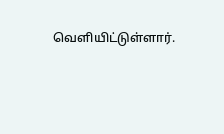வெளியிட்டுள்ளார்.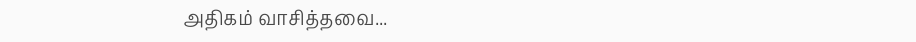அதிகம் வாசித்தவை...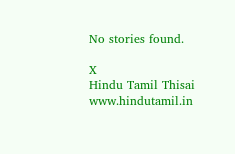No stories found.

X
Hindu Tamil Thisai
www.hindutamil.in